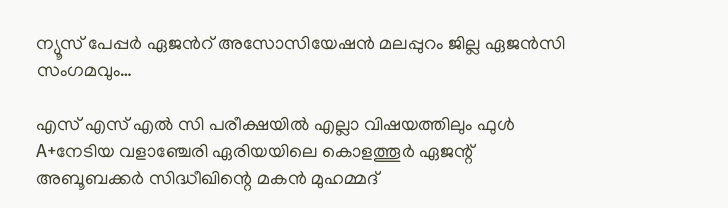ന്യൂസ് പേപ്പർ ഏജൻറ് അസോസിയേഷൻ മലപ്പുറം ജില്ല ഏജൻസി സംഗമവും…

എസ് എസ് എൽ സി പരീക്ഷയിൽ എല്ലാ വിഷയത്തിലും ഫുൾ A+നേടിയ വളാഞ്ചേരി ഏരിയയിലെ കൊളത്തൂർ ഏജന്റ് അബൂബക്കർ സിദ്ധീഖിന്റെ മകൻ മുഹമ്മദ്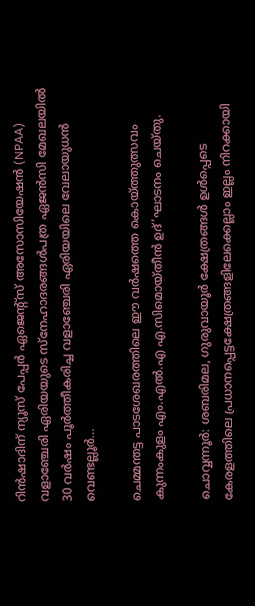റിൻഷാദിന് ന്യൂസ്‌ പേപ്പർ ഏജെന്റ്‌സ് അസോസിയേഷൻ (NPAA) വളാഞ്ചേരി ഏരിയയുടെ സ്നേഹാദരങ്ങൾപത്ര ഏജൻസി മേഖലയിൽ 30 വർഷം പൂർത്തീകരിച്ച വളാഞ്ചേരി ഏരിയയിലെ വേലായുധൻ വെണ്ടല്ലൂർ…

ചെമ്മന്തട്ട പാടശേഖരത്തിലെ ഈ വർഷത്തെ കൊയ്ത്തുത്സവം കുന്നംകുളം എം.എൽ.എ എ.സിമൊയ്‌തീൻ ഉദ്’ഘാടനം ചെയ്തു.

ചൊവ്വന്നൂർ: ശബരിമല, ഗുരുവായൂർ ക്ഷേത്രങ്ങൾ ഉൾപ്പെടെ കേരളത്തിലെ പ്രധാനപ്പെട്ടക്ഷേത്രങ്ങളിലേക്കെല്ലാം ഇല്ലം നിറക്കായി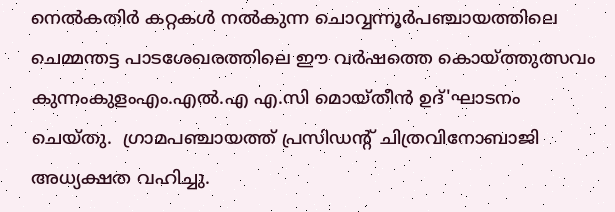നെൽകതിർ കറ്റകൾ നൽകുന്ന ചൊവ്വന്നൂർപഞ്ചായത്തിലെ ചെമ്മന്തട്ട പാടശേഖരത്തിലെ ഈ വർഷത്തെ കൊയ്ത്തുത്സവം കുന്നംകുളംഎം.എൽ.എ എ.സി മൊയ്‌തീൻ ഉദ്'ഘാടനം ചെയ്തു.  ഗ്രാമപഞ്ചായത്ത് പ്രസിഡന്റ് ചിത്രവിനോബാജി അധ്യക്ഷത വഹിച്ചു.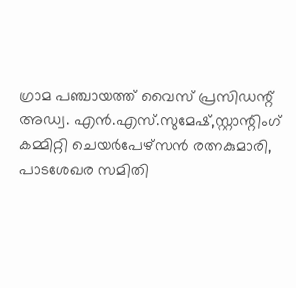ഗ്രാമ പഞ്ചായത്ത്‌ വൈസ് പ്രസിഡന്റ് അഡ്വ. എൻ.എസ്.സുമേഷ്,സ്റ്റാന്റിംഗ് കമ്മിറ്റി ചെയർപേഴ്സൻ രത്നകുമാരി, പാടശേഖര സമിതി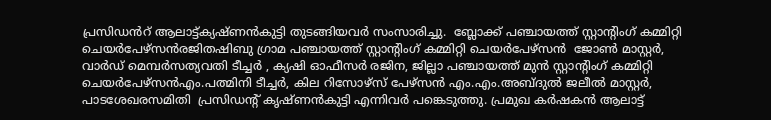പ്രസിഡൻറ് ആലാട്ട്ക്യഷ്ണൻകുട്ടി തുടങ്ങിയവർ സംസാരിച്ചു.  ബ്ലോക്ക് പഞ്ചായത്ത് സ്റ്റാന്റിംഗ് കമ്മിറ്റി ചെയർപേഴ്സൻരജിതഷിബു ഗ്രാമ പഞ്ചായത്ത് സ്റ്റാന്റിംഗ് കമ്മിറ്റി ചെയർപേഴ്സൻ  ജോൺ മാസ്റ്റർ, വാർഡ് മെമ്പർസത്യവതി ടീച്ചർ , ക്യഷി ഓഫീസർ രജിന, ജില്ലാ പഞ്ചായത്ത് മുൻ സ്റ്റാന്റിംഗ് കമ്മിറ്റി ചെയർപേഴ്സൻഎം.പത്മിനി ടീച്ചർ, കില റിസോഴ്സ് പേഴ്സൻ എം.എം.അബ്ദുൽ ജലീൽ മാസ്റ്റർ,  പാടശേഖരസമിതി  പ്രസിഡന്റ് കൃഷ്ണൻകുട്ടി എന്നിവർ പങ്കെടുത്തു. പ്രമുഖ കർഷകൻ ആലാട്ട്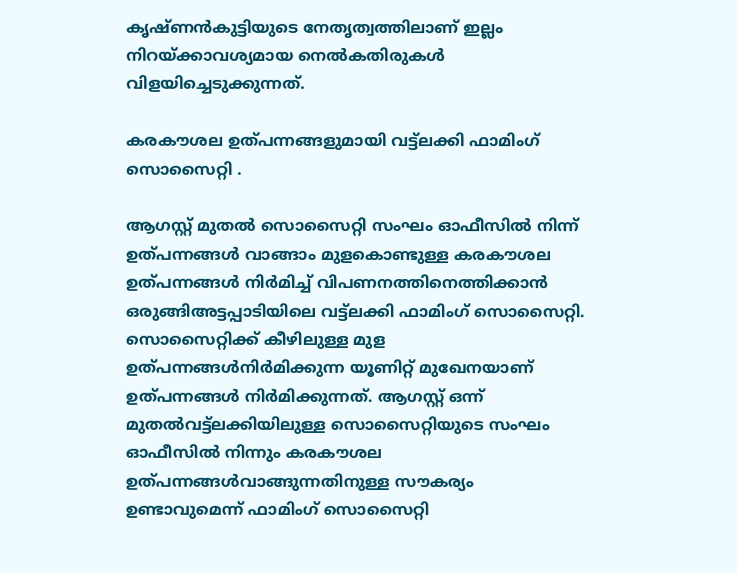കൃഷ്ണൻകുട്ടിയുടെ നേതൃത്വത്തിലാണ് ഇല്ലം നിറയ്ക്കാവശ്യമായ നെൽകതിരുകൾ വിളയിച്ചെടുക്കുന്നത്.

കരകൗശല ഉത്പന്നങ്ങളുമായി വട്ട്‌ലക്കി ഫാമിംഗ് സൊസൈറ്റി .

ആഗസ്റ്റ് മുതല്‍ സൊസൈറ്റി സംഘം ഓഫീസില്‍ നിന്ന് ഉത്പന്നങ്ങള്‍ വാങ്ങാം മുളകൊണ്ടുള്ള കരകൗശല ഉത്പന്നങ്ങള്‍ നിര്‍മിച്ച് വിപണനത്തിനെത്തിക്കാന്‍ ഒരുങ്ങിഅട്ടപ്പാടിയിലെ വട്ട്‌ലക്കി ഫാമിംഗ് സൊസൈറ്റി. സൊസൈറ്റിക്ക് കീഴിലുള്ള മുള ഉത്പന്നങ്ങള്‍നിര്‍മിക്കുന്ന യൂണിറ്റ് മുഖേനയാണ് ഉത്പന്നങ്ങള്‍ നിര്‍മിക്കുന്നത്. ആഗസ്റ്റ് ഒന്ന് മുതല്‍വട്ട്‌ലക്കിയിലുള്ള സൊസൈറ്റിയുടെ സംഘം ഓഫീസില്‍ നിന്നും കരകൗശല ഉത്പന്നങ്ങള്‍വാങ്ങുന്നതിനുള്ള സൗകര്യം ഉണ്ടാവുമെന്ന് ഫാമിംഗ് സൊസൈറ്റി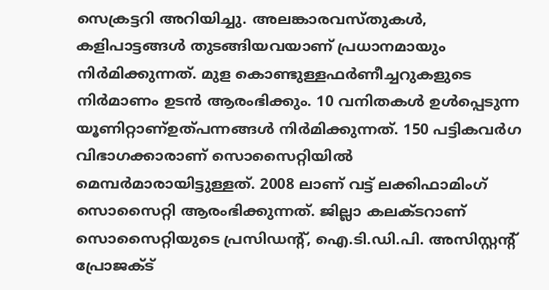സെക്രട്ടറി അറിയിച്ചു. അലങ്കാരവസ്തുകള്‍, കളിപാട്ടങ്ങള്‍ തുടങ്ങിയവയാണ് പ്രധാനമായും നിര്‍മിക്കുന്നത്. മുള കൊണ്ടുള്ളഫര്‍ണീച്ചറുകളുടെ നിര്‍മാണം ഉടന്‍ ആരംഭിക്കും. 10 വനിതകള്‍ ഉള്‍പ്പെടുന്ന യൂണിറ്റാണ്ഉത്പന്നങ്ങള്‍ നിര്‍മിക്കുന്നത്. 150 പട്ടികവര്‍ഗ വിഭാഗക്കാരാണ് സൊസൈറ്റിയില്‍ മെമ്പര്‍മാരായിട്ടുള്ളത്. 2008 ലാണ് വട്ട് ലക്കിഫാമിംഗ് സൊസൈറ്റി ആരംഭിക്കുന്നത്. ജില്ലാ കലക്ടറാണ് സൊസൈറ്റിയുടെ പ്രസിഡന്റ്, ഐ.ടി.ഡി.പി. അസിസ്റ്റന്റ് പ്രോജക്ട്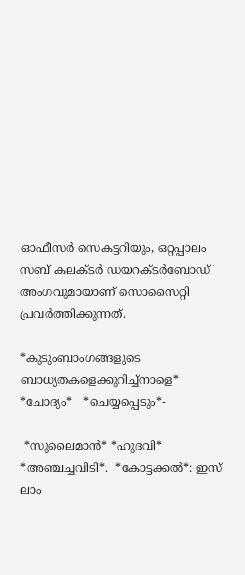ഓഫീസര്‍ സെകട്ടറിയും, ഒറ്റപ്പാലം സബ് കലക്ടര്‍ ഡയറക്ടര്‍ബോഡ് അംഗവുമായാണ് സൊസൈറ്റി പ്രവര്‍ത്തിക്കുന്നത്.

*കുടുംബാംഗങ്ങളുടെ ബാധ്യതകളെക്കുറിച്ച്നാളെ* *ചോദ്യം*   *ചെയ്യപ്പെടും*-

 *സുലൈമാൻ* *ഹുദവി* *അഞ്ചച്ചവിടി*.  *കോട്ടക്കൽ*: ഇസ് ലാം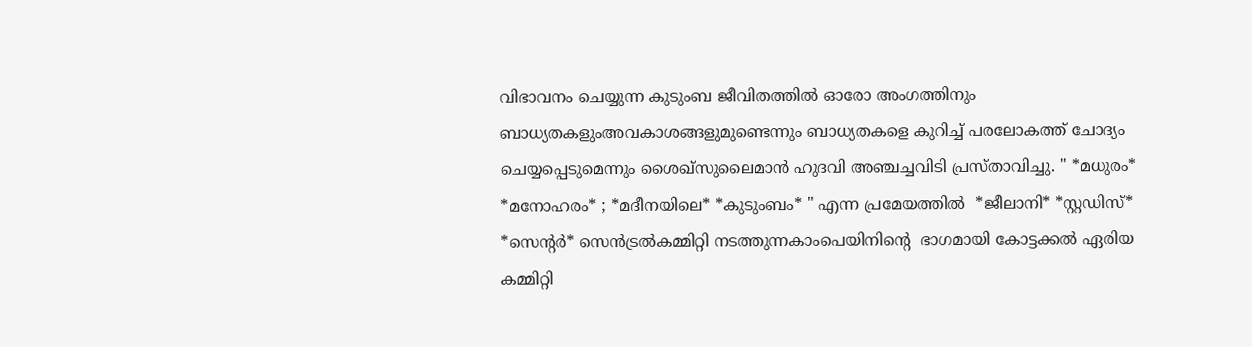വിഭാവനം ചെയ്യുന്ന കുടുംബ ജീവിതത്തിൽ ഓരോ അംഗത്തിനും ബാധ്യതകളുംഅവകാശങ്ങളുമുണ്ടെന്നും ബാധ്യതകളെ കുറിച്ച് പരലോകത്ത് ചോദ്യം ചെയ്യപ്പെടുമെന്നും ശൈഖ്സുലൈമാൻ ഹുദവി അഞ്ചച്ചവിടി പ്രസ്താവിച്ചു. " *മധുരം* *മനോഹരം* ; *മദീനയിലെ* *കുടുംബം* " എന്ന പ്രമേയത്തിൽ  *ജീലാനി* *സ്റ്റഡിസ്* *സെൻ്റർ* സെൻട്രൽകമ്മിറ്റി നടത്തുന്നകാംപെയിനിൻ്റെ  ഭാഗമായി കോട്ടക്കൽ ഏരിയ കമ്മിറ്റി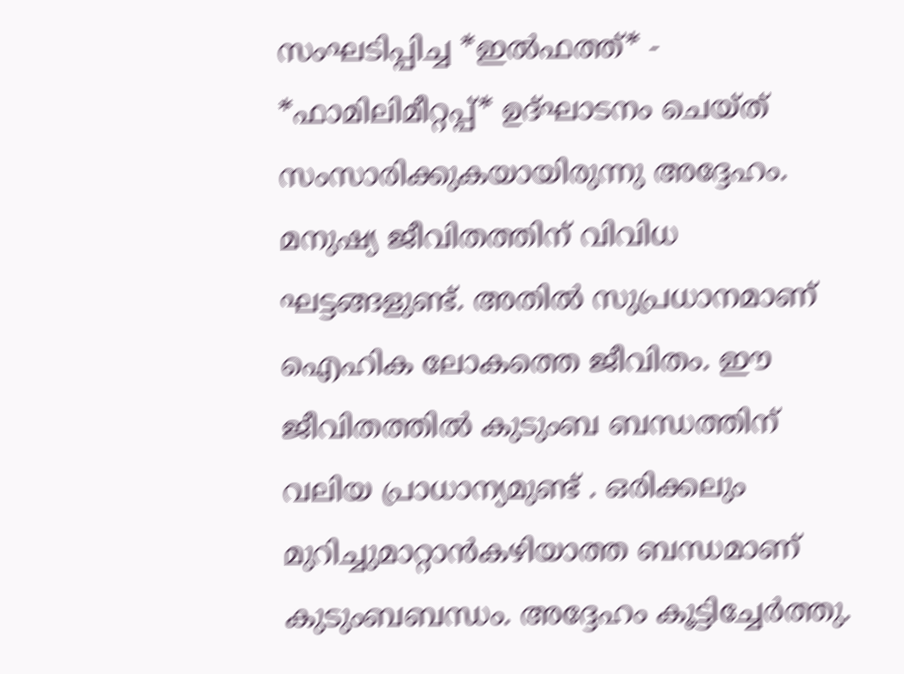സംഘടിപ്പിച്ച *ഇൽഫത്ത്* - *ഫാമിലിമീറ്റപ്പ്* ഉദ്ഘാടനം ചെയ്ത് സംസാരിക്കുകയായിരുന്നു അദ്ദേഹം. മനുഷ്യ ജീവിതത്തിന് വിവിധ ഘട്ടങ്ങളുണ്ട്. അതിൽ സുപ്രധാനമാണ് ഐഹിക ലോകത്തെ ജീവിതം. ഈ ജീവിതത്തിൽ കുടുംബ ബന്ധത്തിന്  വലിയ പ്രാധാന്യമുണ്ട് . ഒരിക്കലും മുറിച്ചുമാറ്റാൻകഴിയാത്ത ബന്ധമാണ് കുടുംബബന്ധം. അദ്ദേഹം കൂട്ടിച്ചേർത്തു.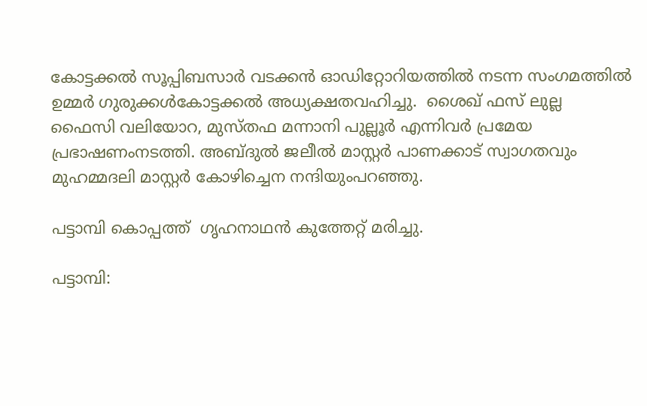കോട്ടക്കൽ സൂപ്പിബസാർ വടക്കൻ ഓഡിറ്റോറിയത്തിൽ നടന്ന സംഗമത്തിൽ ഉമ്മർ ഗുരുക്കൾകോട്ടക്കൽ അധ്യക്ഷതവഹിച്ചു.  ശൈഖ് ഫസ് ലുല്ല  ഫൈസി വലിയോറ, മുസ്തഫ മന്നാനി പുല്ലൂർ എന്നിവർ പ്രമേയ പ്രഭാഷണംനടത്തി. അബ്ദുൽ ജലീൽ മാസ്റ്റർ പാണക്കാട് സ്വാഗതവും മുഹമ്മദലി മാസ്റ്റർ കോഴിച്ചെന നന്ദിയുംപറഞ്ഞു.

പട്ടാമ്പി കൊപ്പത്ത്  ഗൃഹനാഥൻ കുത്തേറ്റ് മരിച്ചു.

പട്ടാമ്പി: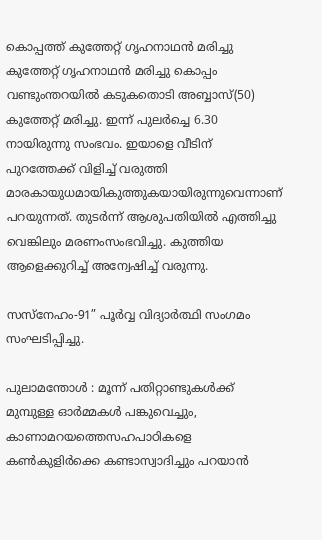കൊപ്പത്ത് കുത്തേറ്റ് ഗൃഹനാഥൻ മരിച്ചു കുത്തേറ്റ് ഗൃഹനാഥൻ മരിച്ചു കൊപ്പം വണ്ടുംന്തറയിൽ കടുകതൊടി അബ്ബാസ്(50) കുത്തേറ്റ് മരിച്ചു. ഇന്ന് പുലർച്ചെ 6.30 നായിരുന്നു സംഭവം. ഇയാളെ വീടിന് പുറത്തേക്ക് വിളിച്ച് വരുത്തി മാരകായുധമായികുത്തുകയായിരുന്നുവെന്നാണ് പറയുന്നത്. തുടർന്ന് ആശുപതിയിൽ എത്തിച്ചു വെങ്കിലും മരണംസംഭവിച്ചു. കുത്തിയ ആളെക്കുറിച്ച് അന്വേഷിച്ച് വരുന്നു.

സസ്നേഹം-91” പൂർവ്വ വിദ്യാർത്ഥി സംഗമം സംഘടിപ്പിച്ചു.

പുലാമന്തോള്‍ : മൂന്ന് പതിറ്റാണ്ടുകള്‍ക്ക് മുമ്പുള്ള ഓർമ്മകൾ പങ്കുവെച്ചും, കാണാമറയത്തെസഹപാഠികളെ കൺകുളിർക്കെ കണ്ടാസ്വാദിച്ചും പറയാൻ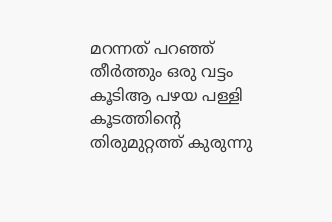മറന്നത് പറഞ്ഞ് തീർത്തും ഒരു വട്ടം കൂടിആ പഴയ പള്ളി കൂടത്തിന്റെ തിരുമുറ്റത്ത് കുരുന്നു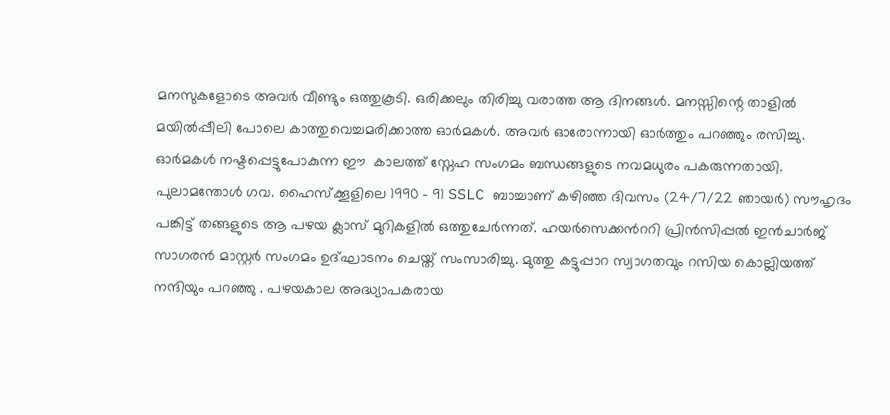മനസുകളോടെ അവര്‍ വീണ്ടും ഒത്തുകൂടി. ഒരിക്കലും തിരിച്ചു വരാത്ത ആ ദിനങ്ങള്‍. മനസ്സിന്റെ താളില്‍ മയില്‍പ്പീലി പോലെ കാത്തുവെച്ചമരിക്കാത്ത ഓര്‍മകള്‍. അവർ ഓരോന്നായി ഓര്‍ത്തും പറഞ്ഞും രസിച്ചു. ഓര്‍മകള്‍ നഷ്ടപ്പെട്ടുപോകുന്ന ഈ  കാലത്ത് സ്നേഹ സംഗമം ബന്ധങ്ങളുടെ നവമധുരം പകരുന്നതായി.  പുലാമന്തോള്‍ ഗവ. ഹൈസ്ക്കൂളിലെ 1990 - 91 SSLC ബാച്ചാണ് കഴിഞ്ഞ ദിവസം (24/7/22 ഞായര്‍) സൗഹൃദം പങ്കിട്ട് തങ്ങളുടെ ആ പഴയ ക്ലാസ് മുറികളില്‍ ഒത്തുചേര്‍ന്നത്. ഹയര്‍സെക്കന്‍ററി പ്രിന്‍സിപ്പല്‍ ഇന്‍ചാര്‍ജ് സാഗരന്‍ മാസ്റ്റര്‍ സംഗമം ഉദ്ഘാടനം ചെയ്ത് സംസാരിച്ചു. മുത്തു കട്ടുപ്പാറ സ്വാഗതവും റസിയ കൊല്ലിയത്ത് നന്ദിയും പറഞ്ഞു . പഴയകാല അദ്ധ്യാപകരായ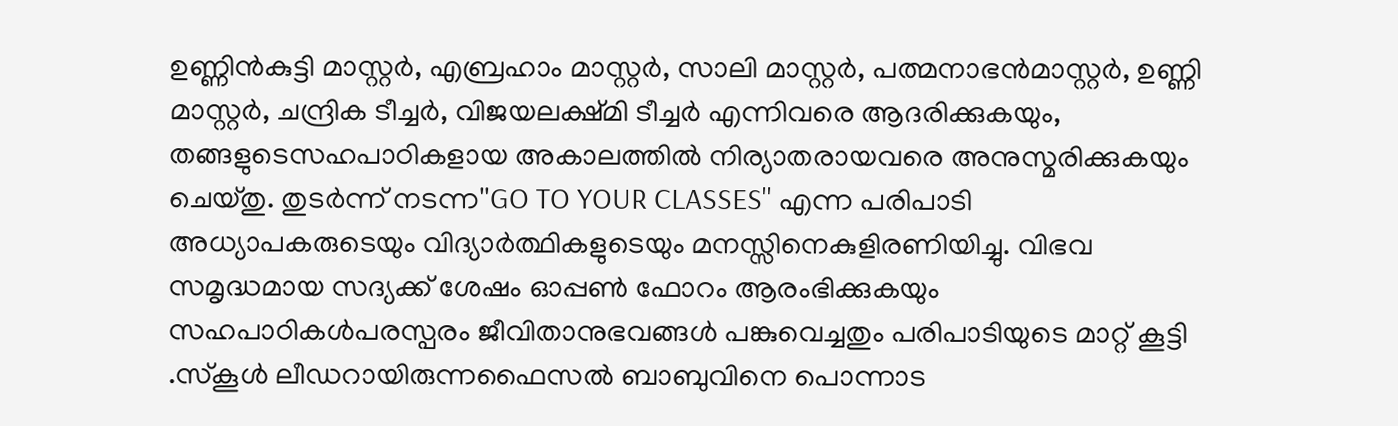ഉണ്ണിന്‍കുട്ടി മാസ്റ്റർ, എബ്രഹാം മാസ്റ്റർ, സാലി മാസ്റ്റർ, പത്മനാഭൻമാസ്റ്റർ, ഉണ്ണി മാസ്റ്റര്‍, ചന്ദ്രിക ടീച്ചർ, വിജയലക്ഷ്മി ടീച്ചര്‍ എന്നിവരെ ആദരിക്കുകയും, തങ്ങളുടെസഹപാഠികളായ അകാലത്തില്‍ നിര്യാതരായവരെ അനുസ്മരിക്കുകയും ചെയ്തു. തുടർന്ന് നടന്ന''GO TO YOUR CLASSES'' എന്ന പരിപാടി അധ്യാപകരുടെയും വിദ്യാർത്ഥികളുടെയും മനസ്സിനെകുളിരണിയിച്ചു. വിഭവ സമൃദ്ധമായ സദ്യക്ക് ശേഷം ഓപ്പൺ ഫോറം ആരംഭിക്കുകയും സഹപാഠികൾപരസ്പരം ജീവിതാനുഭവങ്ങൾ പങ്കുവെച്ചതും പരിപാടിയുടെ മാറ്റ് കൂട്ടി .സ്കൂൾ ലീഡറായിരുന്നഫൈസൽ ബാബുവിനെ പൊന്നാട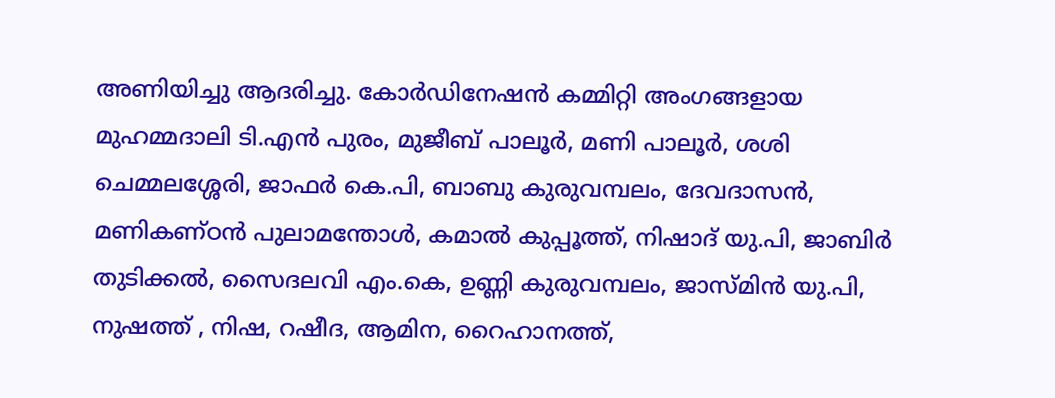അണിയിച്ചു ആദരിച്ചു. കോർഡിനേഷൻ കമ്മിറ്റി അംഗങ്ങളായ മുഹമ്മദാലി ടി.എന്‍ പുരം, മുജീബ് പാലൂർ, മണി പാലൂർ, ശശി ചെമ്മലശ്ശേരി, ജാഫര്‍ കെ.പി, ബാബു കുരുവമ്പലം, ദേവദാസൻ, മണികണ്ഠൻ പുലാമന്തോൾ, കമാൽ കുപ്പൂത്ത്, നിഷാദ് യു.പി, ജാബിർ തുടിക്കൽ, സൈദലവി എം.കെ, ഉണ്ണി കുരുവമ്പലം, ജാസ്മിൻ യു.പി, നുഷത്ത് , നിഷ, റഷീദ, ആമിന, റൈഹാനത്ത്,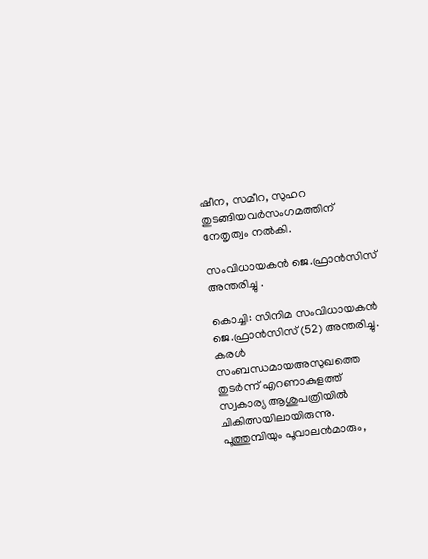ഷീന, സമീറ, സുഹറ തുടങ്ങിയവർസംഗമത്തിന് നേതൃത്വം നൽകി.

സംവിധായകൻ ജെ.ഫ്രാൻസിസ് അന്തരിച്ചു .

കൊച്ചി: സിനിമ സംവിധായകൻ ജെ.ഫ്രാൻസിസ് (52) അന്തരിച്ചു. കരൾ സംബന്ധമായഅസുഖത്തെ തുടർന്ന് എറണാകുളത്ത് സ്വകാര്യ ആശുപത്രിയിൽ ചികിത്സയിലായിരുന്നു. പൂത്തുമ്പിയും പൂവാലൻമാരും,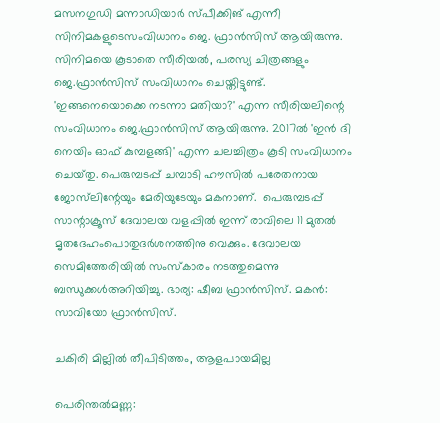മസനഗുഡി മന്നാഡിയാർ സ്പീക്കിങ് എന്നീ സിനിമകളുടെസംവിധാനം ജെ. ഫ്രാൻസിസ് ആയിരുന്നു. സിനിമയെ കൂടാതെ സീരിയൽ, പരസ്യ ചിത്രങ്ങളും ജെ.ഫ്രാൻസിസ് സംവിധാനം ചെയ്തിട്ടുണ്ട്. 'ഇങ്ങനെയൊക്കെ നടന്നാ മതിയാ?' എന്ന സീരിയലിന്റെ സംവിധാനം ജെ.ഫ്രാൻസിസ് ആയിരുന്നു. 2017ൽ 'ഇൻ ദി നെയിം ഓഫ് കുമ്പളങ്ങി' എന്ന ചലച്ചിത്രം കൂടി സംവിധാനം ചെയ്‌തു. പെരുമ്പടപ്പ് ചമ്പാടി ഹൗസിൽ പരേതനായ ജോസ്‌ലിന്റേയും മേരിയുടേയും മകനാണ്.  പെരുമ്പടപ്പ് സാന്റാക്രൂസ് ദേവാലയ വളപ്പിൽ ഇന്ന് രാവിലെ 11 മുതൽ മൃതദേഹംപൊതുദർശനത്തിനു വെക്കും. ദേവാലയ സെമിത്തേരിയിൽ സംസ്കാരം നടത്തുമെന്നു ബന്ധുക്കൾഅറിയിച്ചു. ഭാര്യ: ഷീബ ഫ്രാൻസിസ്. മകൻ: സാവിയോ ഫ്രാൻസിസ്.

ചകിരി മില്ലിൽ തീപിടിത്തം, ആളപായമില്ല

പെരിന്തൽമണ്ണ: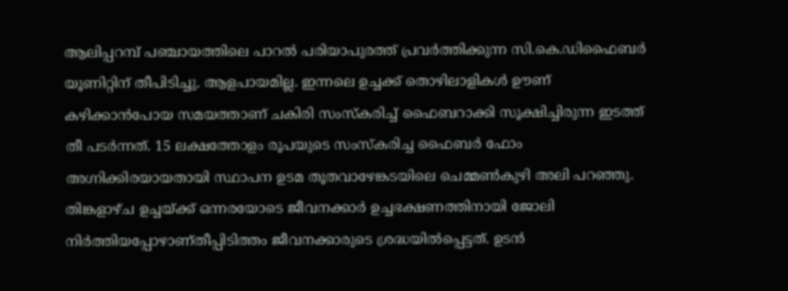ആലിപ്പറമ്പ് പഞ്ചായത്തിലെ പാറൽ പരിയാപുരത്ത് പ്രവർത്തിക്കുന്ന സി.കെ.ഡിഫൈബർ യൂണിറ്റിന് തീപിടിച്ചു. ആളപായമില്ല. ഇന്നലെ ഉച്ചക്ക് തൊഴിലാളികൾ ഊണ് കഴിക്കാൻപോയ സമയത്താണ് ചകിരി സംസ്‌കരിച്ച് ഫൈബറാക്കി സൂക്ഷിച്ചിരുന്ന ഇടത്ത് തീ പടർന്നത്. 15 ലക്ഷത്തോളം രൂപയുടെ സംസ്‌കരിച്ച ഫൈബർ ഫോം അഗ്നിക്കിരയായതായി സ്ഥാപന ഉടമ തൂതവാഴേങ്കടയിലെ ചെമ്മൺകുഴി അലി പറഞ്ഞു.  തിങ്കളാഴ്‌ച ഉച്ചയ്ക്ക് ഒന്നരയോടെ ജീവനക്കാർ ഉച്ചഭക്ഷണത്തിനായി ജോലി നിർത്തിയപ്പോഴാണ്തീപ്പിടിത്തം ജീവനക്കാരുടെ ശ്രദ്ധയിൽപ്പെട്ടത്. ഉടൻ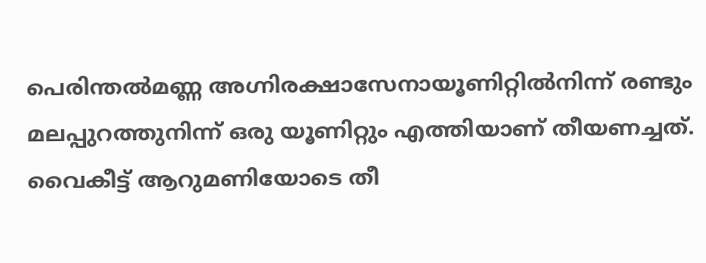പെരിന്തൽമണ്ണ അഗ്നിരക്ഷാസേനായൂണിറ്റിൽനിന്ന് രണ്ടും മലപ്പുറത്തുനിന്ന് ഒരു യൂണിറ്റും എത്തിയാണ് തീയണച്ചത്. വൈകീട്ട് ആറുമണിയോടെ തീ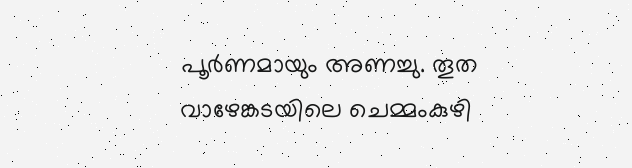പൂർണമായും അണച്ചു. തൂത വാഴേങ്കടയിലെ ചെമ്മംകുഴി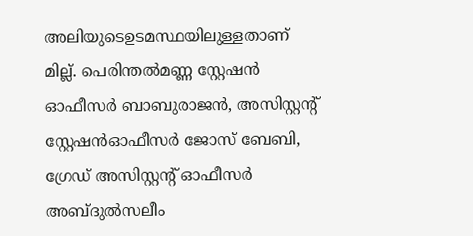അലിയുടെഉടമസ്ഥയിലുള്ളതാണ് മില്ല്. പെരിന്തൽമണ്ണ സ്റ്റേഷൻ ഓഫീസർ ബാബുരാജൻ, അസിസ്റ്റന്റ് സ്റ്റേഷൻഓഫീസർ ജോസ് ബേബി, ഗ്രേഡ് അസിസ്റ്റന്റ് ഓഫീസർ അബ്ദുൽസലീം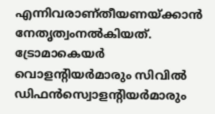എന്നിവരാണ്തീയണയ്ക്കാൻ നേതൃത്വംനൽകിയത്. ട്രോമാകെയർ വൊളന്റിയർമാരും സിവിൽ ഡിഫൻസ്വൊളന്റിയർമാരും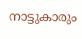നാട്ടുകാരും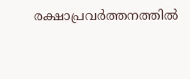രക്ഷാപ്രവർത്തനത്തിൽ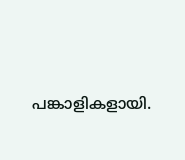പങ്കാളികളായി.